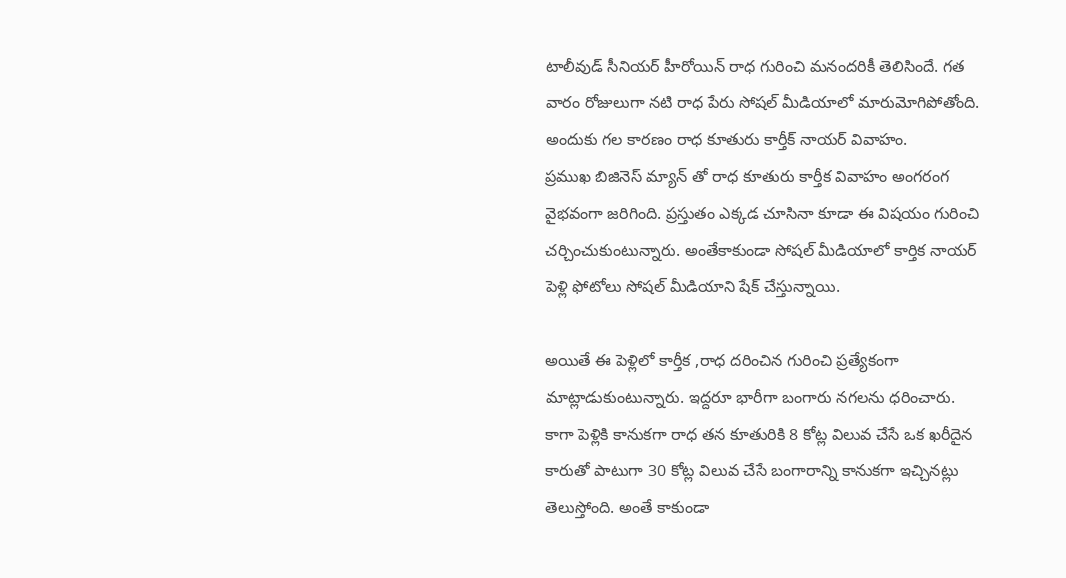టాలీవుడ్ సీనియర్ హీరోయిన్ రాధ గురించి మనందరికీ తెలిసిందే. గత వారం రోజులుగా నటి రాధ పేరు సోషల్ మీడియాలో మారుమోగిపోతోంది. అందుకు గల కారణం రాధ కూతురు కార్తీక్ నాయర్ వివాహం.
ప్రముఖ బిజినెస్ మ్యాన్ తో రాధ కూతురు కార్తీక వివాహం అంగరంగ వైభవంగా జరిగింది. ప్రస్తుతం ఎక్కడ చూసినా కూడా ఈ విషయం గురించి చర్చించుకుంటున్నారు. అంతేకాకుండా సోషల్ మీడియాలో కార్తిక నాయర్ పెళ్లి ఫోటోలు సోషల్ మీడియాని షేక్ చేస్తున్నాయి.

అయితే ఈ పెళ్లిలో కార్తీక ,రాధ దరించిన గురించి ప్రత్యేకంగా మాట్లాడుకుంటున్నారు. ఇద్దరూ భారీగా బంగారు నగలను ధరించారు. కాగా పెళ్లికి కానుకగా రాధ తన కూతురికి 8 కోట్ల విలువ చేసే ఒక ఖరీదైన కారుతో పాటుగా 30 కోట్ల విలువ చేసే బంగారాన్ని కానుకగా ఇచ్చినట్లు తెలుస్తోంది. అంతే కాకుండా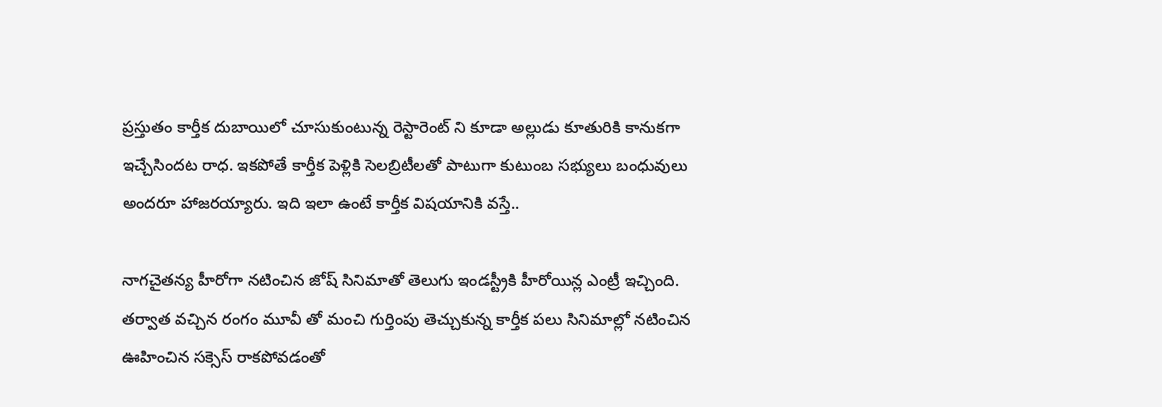ప్రస్తుతం కార్తీక దుబాయిలో చూసుకుంటున్న రెస్టారెంట్ ని కూడా అల్లుడు కూతురికి కానుకగా ఇచ్చేసిందట రాధ. ఇకపోతే కార్తీక పెళ్లికి సెలబ్రిటీలతో పాటుగా కుటుంబ సభ్యులు బంధువులు అందరూ హాజరయ్యారు. ఇది ఇలా ఉంటే కార్తీక విషయానికి వస్తే..

నాగచైతన్య హీరోగా నటించిన జోష్ సినిమాతో తెలుగు ఇండస్ట్రీకి హీరోయిన్ల ఎంట్రీ ఇచ్చింది. తర్వాత వచ్చిన రంగం మూవీ తో మంచి గుర్తింపు తెచ్చుకున్న కార్తీక పలు సినిమాల్లో నటించిన ఊహించిన సక్సెస్ రాకపోవడంతో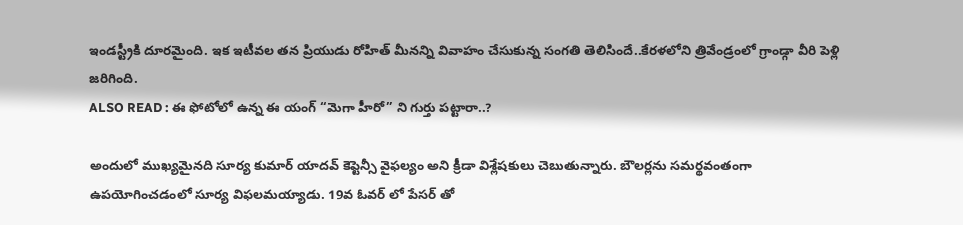ఇండస్ట్రీకి దూరమైంది. ఇక ఇటీవల తన ప్రియుడు రోహిత్ మీనన్ని వివాహం చేసుకున్న సంగతి తెలిసిందే..కేరళలోని త్రివేండ్రంలో గ్రాండ్గా వీరి పెళ్లి జరిగింది.
ALSO READ : ఈ ఫోటోలో ఉన్న ఈ యంగ్ “మెగా హీరో” ని గుర్తు పట్టారా..?

అందులో ముఖ్యమైనది సూర్య కుమార్ యాదవ్ కెప్టెన్సీ వైఫల్యం అని క్రీడా విశ్లేషకులు చెబుతున్నారు. బౌలర్లను సమర్థవంతంగా ఉపయోగించడంలో సూర్య విఫలమయ్యాడు. 19వ ఓవర్ లో పేసర్ తో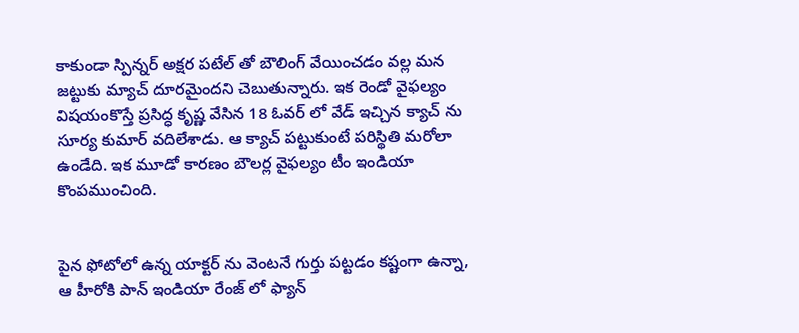కాకుండా స్పిన్నర్ అక్షర పటేల్ తో బౌలింగ్ వేయించడం వల్ల మన జట్టుకు మ్యాచ్ దూరమైందని చెబుతున్నారు. ఇక రెండో వైఫల్యం విషయంకొస్తే ప్రసిద్ధ కృష్ణ వేసిన 18 ఓవర్ లో వేడ్ ఇచ్చిన క్యాచ్ ను సూర్య కుమార్ వదిలేశాడు. ఆ క్యాచ్ పట్టుకుంటే పరిస్థితి మరోలా ఉండేది. ఇక మూడో కారణం బౌలర్ల వైఫల్యం టీం ఇండియా కొంపముంచింది.


పైన ఫోటోలో ఉన్న యాక్టర్ ను వెంటనే గుర్తు పట్టడం కష్టంగా ఉన్నా, ఆ హీరోకి పాన్ ఇండియా రేంజ్ లో ఫ్యాన్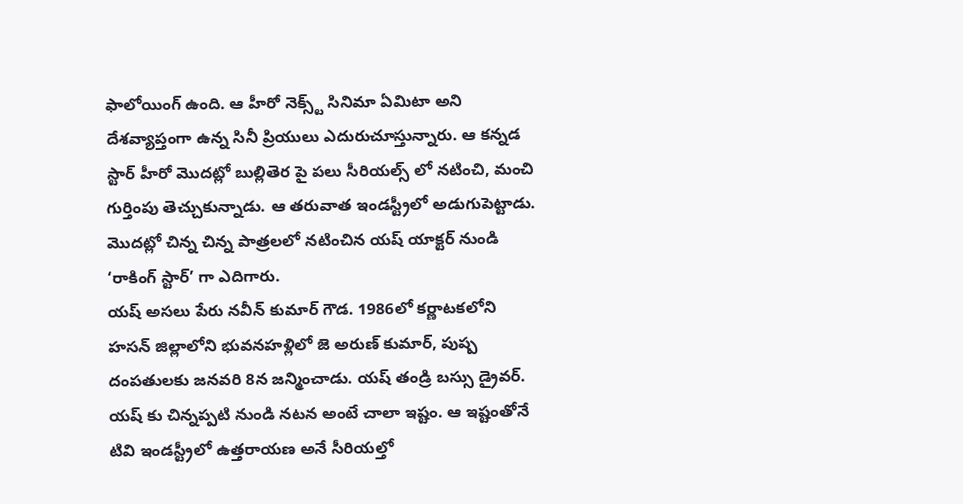ఫాలోయింగ్ ఉంది. ఆ హీరో నెక్స్ట్ సినిమా ఏమిటా అని దేశవ్యాప్తంగా ఉన్న సినీ ప్రియులు ఎదురుచూస్తున్నారు. ఆ కన్నడ స్టార్ హీరో మొదట్లో బుల్లితెర పై పలు సీరియల్స్ లో నటించి, మంచి గుర్తింపు తెచ్చుకున్నాడు. ఆ తరువాత ఇండస్ట్రీలో అడుగుపెట్టాడు. మొదట్లో చిన్న చిన్న పాత్రలలో నటించిన యష్ యాక్టర్ నుండి ‘రాకింగ్ స్టార్’ గా ఎదిగారు.
యష్ అసలు పేరు నవీన్ కుమార్ గౌడ. 1986లో కర్ణాటకలోని హసన్ జిల్లాలోని భువనహళ్లిలో జె అరుణ్ కుమార్, పుష్ప దంపతులకు జనవరి 8న జన్మించాడు. యష్ తండ్రి బస్సు డ్రైవర్. యష్ కు చిన్నప్పటి నుండి నటన అంటే చాలా ఇష్టం. ఆ ఇష్టంతోనే టివి ఇండస్ట్రీలో ఉత్తరాయణ అనే సీరియల్తో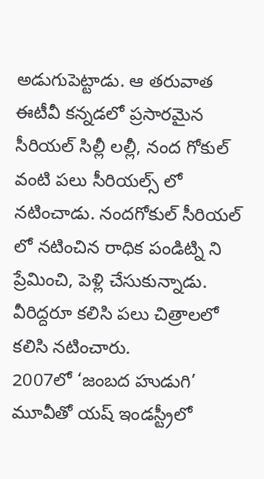అడుగుపెట్టాడు. ఆ తరువాత ఈటీవీ కన్నడలో ప్రసారమైన సీరియల్ సిల్లీ లల్లీ, నంద గోకుల్ వంటి పలు సీరియల్స్ లో నటించాడు. నందగోకుల్ సీరియల్ లో నటించిన రాధిక పండిట్ని ని ప్రేమించి, పెళ్లి చేసుకున్నాడు. వీరిద్దరూ కలిసి పలు చిత్రాలలో కలిసి నటించారు.
2007లో ‘జంబద హుడుగి’ మూవీతో యష్ ఇండస్ట్రీలో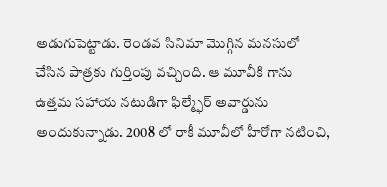అడుగుపెట్టాడు. రెండవ సినిమా మొగ్గిన మనసులో చేసిన పాత్రకు గుర్తింపు వచ్చింది. ఆ మూవీకి గాను ఉత్తమ సహాయ నటుడిగా ఫిల్మ్ఫేర్ అవార్డును అందుకున్నాడు. 2008 లో రాకీ మూవీలో హీరోగా నటించి,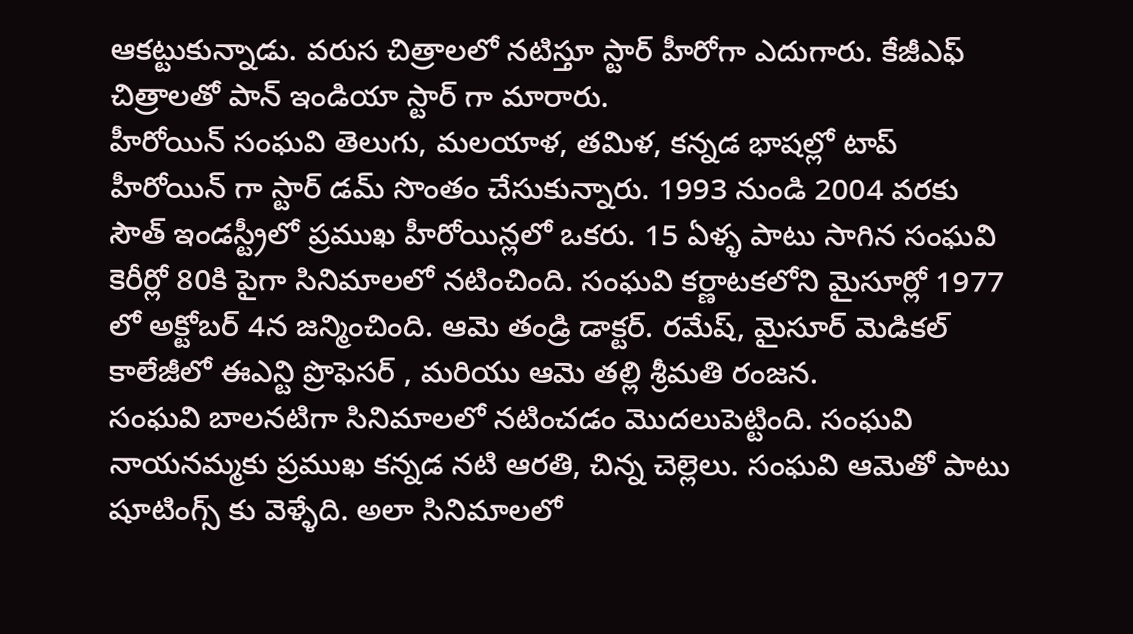ఆకట్టుకున్నాడు. వరుస చిత్రాలలో నటిస్తూ స్టార్ హీరోగా ఎదుగారు. కేజీఎఫ్ చిత్రాలతో పాన్ ఇండియా స్టార్ గా మారారు.
హీరోయిన్ సంఘవి తెలుగు, మలయాళ, తమిళ, కన్నడ భాషల్లో టాప్ హీరోయిన్ గా స్టార్ డమ్ సొంతం చేసుకున్నారు. 1993 నుండి 2004 వరకు సౌత్ ఇండస్ట్రీలో ప్రముఖ హీరోయిన్లలో ఒకరు. 15 ఏళ్ళ పాటు సాగిన సంఘవి కెరీర్లో 80కి పైగా సినిమాలలో నటించింది. సంఘవి కర్ణాటకలోని మైసూర్లో 1977 లో అక్టోబర్ 4న జన్మించింది. ఆమె తండ్రి డాక్టర్. రమేష్, మైసూర్ మెడికల్ కాలేజీలో ఈఎన్టి ప్రొఫెసర్ , మరియు ఆమె తల్లి శ్రీమతి రంజన.
సంఘవి బాలనటిగా సినిమాలలో నటించడం మొదలుపెట్టింది. సంఘవి నాయనమ్మకు ప్రముఖ కన్నడ నటి ఆరతి, చిన్న చెల్లెలు. సంఘవి ఆమెతో పాటు షూటింగ్స్ కు వెళ్ళేది. అలా సినిమాలలో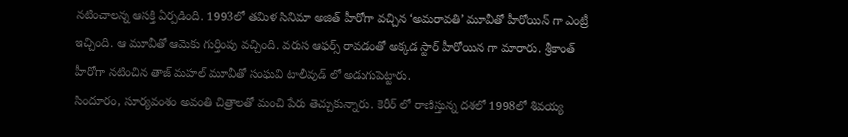నటించాలన్న ఆసక్తి ఏర్పడింది. 1993లో తమిళ సినిమా అజిత్ హీరోగా వచ్చిన ‘అమరావతి’ మూవీతో హీరోయిన్ గా ఎంట్రీ ఇచ్చింది. ఆ మూవీతో ఆమెకు గుర్తింపు వచ్చింది. వరుస ఆఫర్స్ రావడంతో అక్కడ స్టార్ హీరోయిన గా మారారు. శ్రీకాంత్ హీరోగా నటించిన తాజ్ మహల్ మూవీతో సంఘవి టాలీవుడ్ లో అడుగుపెట్టారు.
సిందూరం, సూర్యవంశం అవంతి చిత్రాలతో మంచి పేరు తెచ్చుకున్నారు. కెరీర్ లో రాణిస్తున్న దశలో 1998లో శివయ్య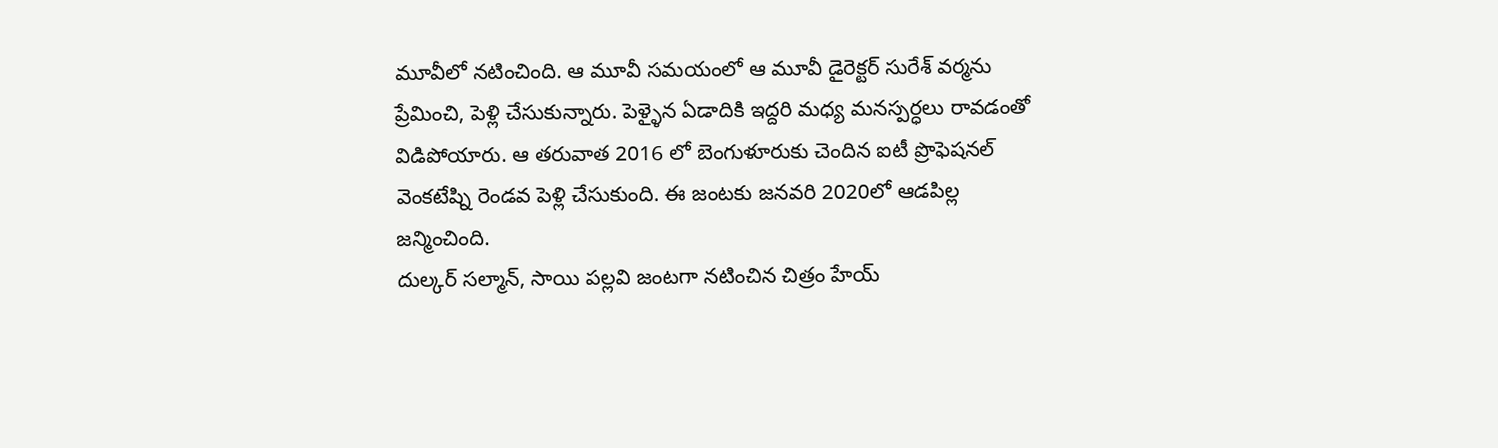మూవీలో నటించింది. ఆ మూవీ సమయంలో ఆ మూవీ డైరెక్టర్ సురేశ్ వర్మను ప్రేమించి, పెళ్లి చేసుకున్నారు. పెళ్ళైన ఏడాదికి ఇద్దరి మధ్య మనస్పర్ధలు రావడంతో విడిపోయారు. ఆ తరువాత 2016 లో బెంగుళూరుకు చెందిన ఐటీ ప్రొఫెషనల్ వెంకటేష్ని రెండవ పెళ్లి చేసుకుంది. ఈ జంటకు జనవరి 2020లో ఆడపిల్ల జన్మించింది.
దుల్కర్ సల్మాన్, సాయి పల్లవి జంటగా నటించిన చిత్రం హేయ్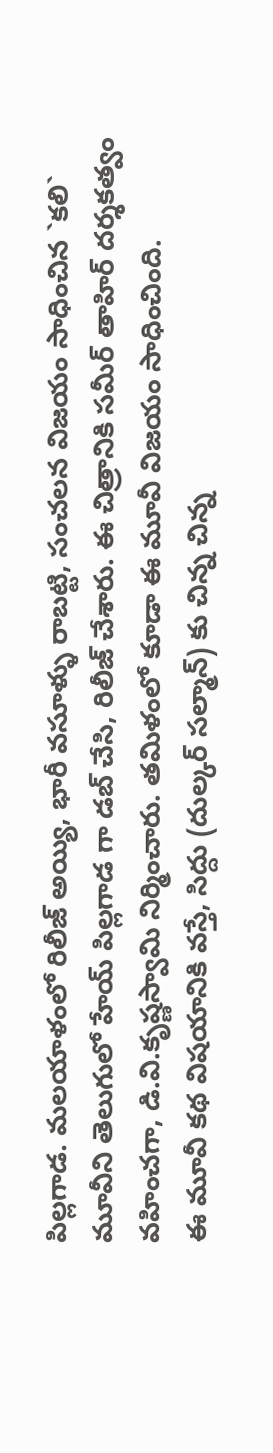పిల్లగాడ. మలయాళంలో రిలీజ్ అయ్యి, భారీ వసూళ్ళు రాబట్టి, సంచలన విజయం సాధించిన `కలి` మూవీని తెలుగులో హేయ్ పిల్లగాడ గా డబ్ చేసి, రిలీజ్ చేశారు. ఈ చిత్రానికి సమీర్ తాహిర్ దర్శకత్వం వహించగా, డి.వి.కృష్ణస్వామి నిర్మించారు. తమిళంలో కూడా ఈ మూవీ విజయం సాధించింది.
ఈ మూవీ కథ విషయానికి వస్తే, సిద్దు (దుల్కర్ సల్మాన్) కు చిన్న చిన్న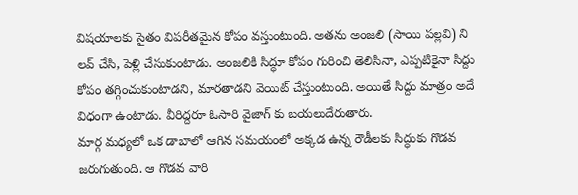విషయాలకు సైతం విపరీతమైన కోపం వస్తుంటుంది. అతను అంజలి (సాయి పల్లవి) ని లవ్ చేసి, పెళ్లి చేసుకుంటాడు. అంజలికి సిద్ధూ కోపం గురించి తెలిసినా, ఎప్పటికైనా సిద్దు కోపం తగ్గించుకుంటాడని, మారతాడని వెయిట్ చేస్తుంటుంది. అయితే సిద్దు మాత్రం అదే విధంగా ఉంటాడు. వీరిద్దరూ ఓసారి వైజాగ్ కు బయలుదేరుతారు.
మార్గ మధ్యలో ఒక డాబాలో ఆగిన సమయంలో అక్కడ ఉన్న రౌడీలకు సిద్ధుకు గొడవ జరుగుతుంది. ఆ గొడవ వారి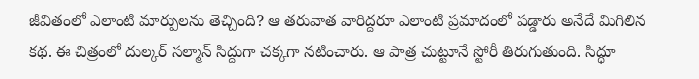జీవితంలో ఎలాంటి మార్పులను తెచ్చింది? ఆ తరువాత వారిద్దరూ ఎలాంటి ప్రమాదంలో పడ్డారు అనేదే మిగిలిన కథ. ఈ చిత్రంలో దుల్కర్ సల్మాన్ సిద్దుగా చక్కగా నటించారు. ఆ పాత్ర చుట్టూనే స్టోరీ తిరుగుతుంది. సిద్ధూ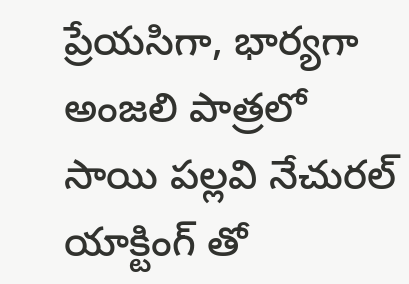ప్రేయసిగా, భార్యగా అంజలి పాత్రలో సాయి పల్లవి నేచురల్ యాక్టింగ్ తో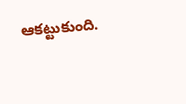ఆకట్టుకుంది.